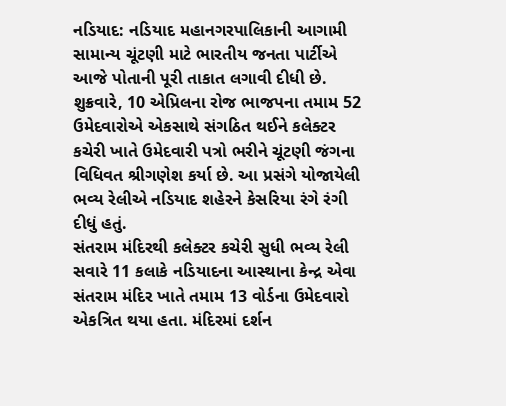નડિયાદ: નડિયાદ મહાનગરપાલિકાની આગામી સામાન્ય ચૂંટણી માટે ભારતીય જનતા પાર્ટીએ આજે પોતાની પૂરી તાકાત લગાવી દીધી છે. શુક્રવારે, 10 એપ્રિલના રોજ ભાજપના તમામ 52 ઉમેદવારોએ એકસાથે સંગઠિત થઈને કલેક્ટર કચેરી ખાતે ઉમેદવારી પત્રો ભરીને ચૂંટણી જંગના વિધિવત શ્રીગણેશ કર્યા છે. આ પ્રસંગે યોજાયેલી ભવ્ય રેલીએ નડિયાદ શહેરને કેસરિયા રંગે રંગી દીધું હતું.
સંતરામ મંદિરથી કલેક્ટર કચેરી સુધી ભવ્ય રેલી
સવારે 11 કલાકે નડિયાદના આસ્થાના કેન્દ્ર એવા સંતરામ મંદિર ખાતે તમામ 13 વોર્ડના ઉમેદવારો એકત્રિત થયા હતા. મંદિરમાં દર્શન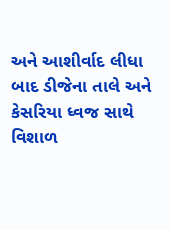અને આશીર્વાદ લીધા બાદ ડીજેના તાલે અને કેસરિયા ધ્વજ સાથે વિશાળ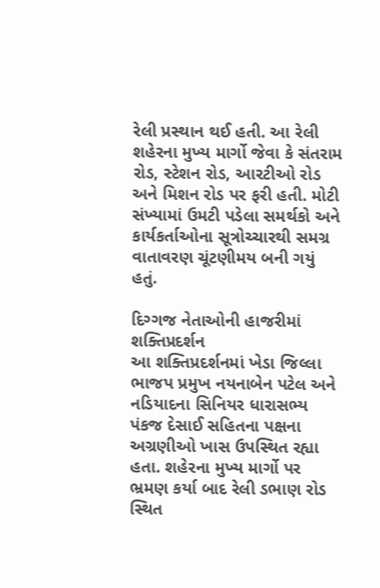રેલી પ્રસ્થાન થઈ હતી. આ રેલી શહેરના મુખ્ય માર્ગો જેવા કે સંતરામ રોડ, સ્ટેશન રોડ, આરટીઓ રોડ અને મિશન રોડ પર ફરી હતી. મોટી સંખ્યામાં ઉમટી પડેલા સમર્થકો અને કાર્યકર્તાઓના સૂત્રોચ્ચારથી સમગ્ર વાતાવરણ ચૂંટણીમય બની ગયું હતું.

દિગ્ગજ નેતાઓની હાજરીમાં શક્તિપ્રદર્શન
આ શક્તિપ્રદર્શનમાં ખેડા જિલ્લા ભાજપ પ્રમુખ નયનાબેન પટેલ અને નડિયાદના સિનિયર ધારાસભ્ય પંકજ દેસાઈ સહિતના પક્ષના અગ્રણીઓ ખાસ ઉપસ્થિત રહ્યા હતા. શહેરના મુખ્ય માર્ગો પર ભ્રમણ કર્યા બાદ રેલી ડભાણ રોડ સ્થિત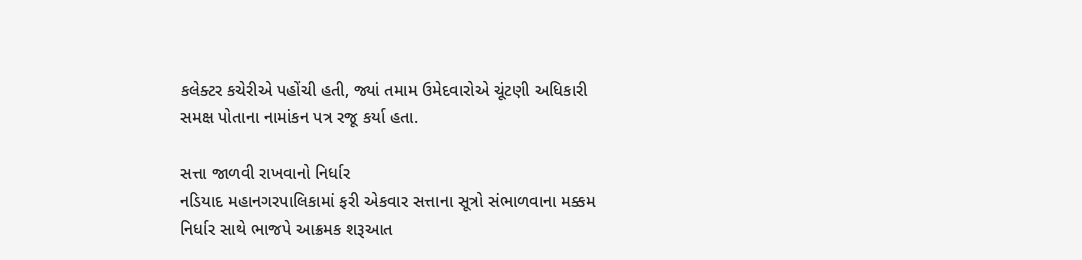કલેક્ટર કચેરીએ પહોંચી હતી, જ્યાં તમામ ઉમેદવારોએ ચૂંટણી અધિકારી સમક્ષ પોતાના નામાંકન પત્ર રજૂ કર્યા હતા.

સત્તા જાળવી રાખવાનો નિર્ધાર
નડિયાદ મહાનગરપાલિકામાં ફરી એકવાર સત્તાના સૂત્રો સંભાળવાના મક્કમ નિર્ધાર સાથે ભાજપે આક્રમક શરૂઆત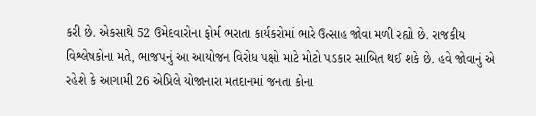કરી છે. એકસાથે 52 ઉમેદવારોના ફોર્મ ભરાતા કાર્યકરોમાં ભારે ઉત્સાહ જોવા મળી રહ્યો છે. રાજકીય વિશ્લેષકોના મતે, ભાજપનું આ આયોજન વિરોધ પક્ષો માટે મોટો પડકાર સાબિત થઈ શકે છે. હવે જોવાનું એ રહેશે કે આગામી 26 એપ્રિલે યોજાનારા મતદાનમાં જનતા કોના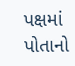પક્ષમાં પોતાનો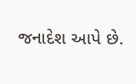જનાદેશ આપે છે.